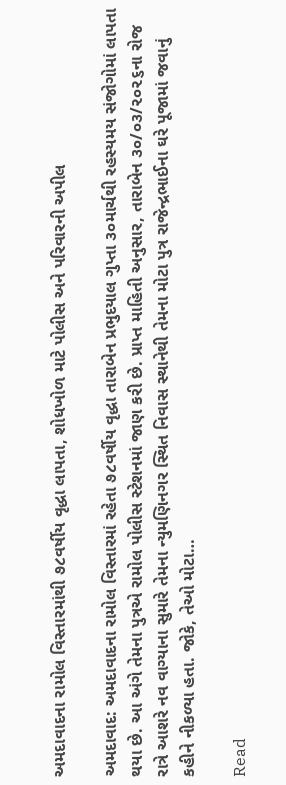અમદાવાદના રામોલ વિસ્તારમાંથી ૭૮વર્ષીય વૃદ્ધા લાપતા, શોધખોળ માટે પોલીસ અને પરિવારની અપીલ

અમદાવાદ: અમદાવાદના રામોલ વિસ્તારમાં રહેતા ૭૮વર્ષીય વૃદ્ધા તારાબેન પ્રભુદયાલ ગુપ્તા ૩૦માર્ચથી રહસ્યમય સંજોગોમાં લાપતા થયા છે. આ અંગે તેમના પુત્રએ રામોલ પોલીસ સ્ટેશનમાં જાણ કરી છે. પ્રાપ્ત માહિતી અનુસાર, તારાબેન ૩૦/૦૩/૨૦૨૬ના રોજ રાત્રે આશરે નવ વાગ્યાના સુમારે તેમના ન્યુમણિનગર સ્થિત નિવાસ સ્થાનેથી તેમના મોટા પુત્ર રાજેન્દ્રભાઈના ઘરે પૂજામાં જવાનું કહીને નીકળ્યા હતા. જોકે, તેઓ મોટા…

Read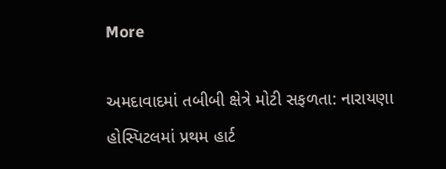More

અમદાવાદમાં તબીબી ક્ષેત્રે મોટી સફળતા: નારાયણા હોસ્પિટલમાં પ્રથમ હાર્ટ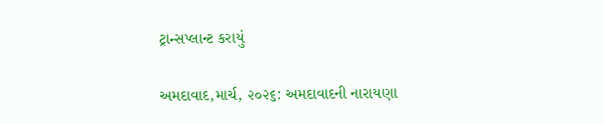ટ્રાન્સપ્લાન્ટ કરાયું

અમદાવાદ,માર્ચ, ૨૦૨૬: અમદાવાદની નારાયણા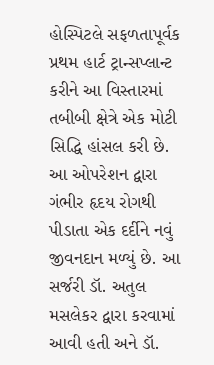હોસ્પિટલે સફળતાપૂર્વક પ્રથમ હાર્ટ ટ્રાન્સપ્લાન્ટ કરીને આ વિસ્તારમાં તબીબી ક્ષેત્રે એક મોટી સિદ્ધિ હાંસલ કરી છે. આ ઓપરેશન દ્વારા ગંભીર હૃદય રોગથી પીડાતા એક દર્દીને નવું જીવનદાન મળ્યું છે. આ સર્જરી ડૉ. અતુલ મસલેકર દ્વારા કરવામાં આવી હતી અને ડૉ.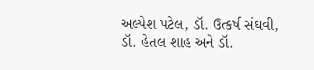અલ્પેશ પટેલ, ડૉ. ઉત્કર્ષ સંઘવી, ડૉ. હેતલ શાહ અને ડૉ.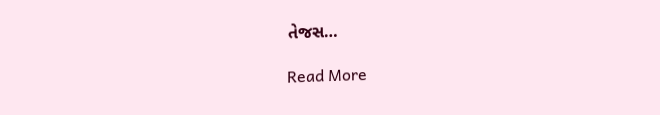તેજસ…

Read More